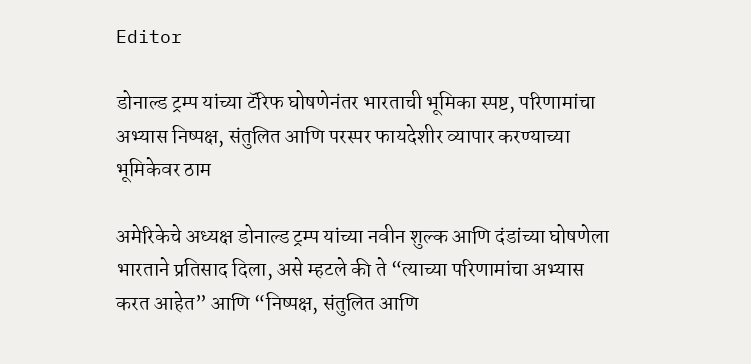Editor

डोनाल्ड ट्रम्प यांच्या टॅरिफ घोषणेनंतर भारताची भूमिका स्पष्ट, परिणामांचा अभ्यास निष्पक्ष, संतुलित आणि परस्पर फायदेशीर व्यापार करण्याच्या भूमिकेवर ठाम

अमेरिकेचे अध्यक्ष डोनाल्ड ट्रम्प यांच्या नवीन शुल्क आणि दंडांच्या घोषणेला भारताने प्रतिसाद दिला, असे म्हटले की ते “त्याच्या परिणामांचा अभ्यास करत आहेत” आणि “निष्पक्ष, संतुलित आणि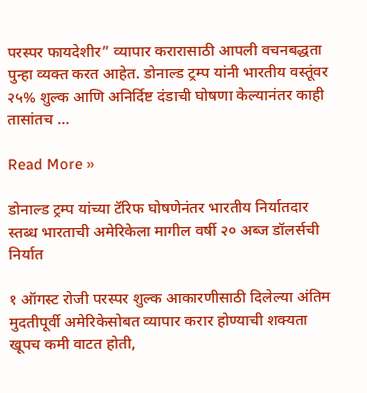परस्पर फायदेशीर” व्यापार करारासाठी आपली वचनबद्धता पुन्हा व्यक्त करत आहेत. डोनाल्ड ट्रम्प यांनी भारतीय वस्तूंवर २५% शुल्क आणि अनिर्दिष्ट दंडाची घोषणा केल्यानंतर काही तासांतच …

Read More »

डोनाल्ड ट्रम्प यांच्या टॅरिफ घोषणेनंतर भारतीय निर्यातदार स्तब्ध भारताची अमेरिकेला मागील वर्षी २० अब्ज डॉलर्सची निर्यात

१ ऑगस्ट रोजी परस्पर शुल्क आकारणीसाठी दिलेल्या अंतिम मुदतीपूर्वी अमेरिकेसोबत व्यापार करार होण्याची शक्यता खूपच कमी वाटत होती,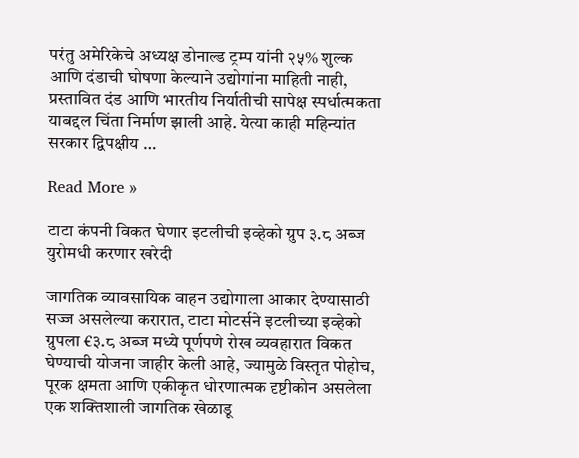परंतु अमेरिकेचे अध्यक्ष डोनाल्ड ट्रम्प यांनी २५% शुल्क आणि दंडाची घोषणा केल्याने उद्योगांना माहिती नाही, प्रस्तावित दंड आणि भारतीय निर्यातीची सापेक्ष स्पर्धात्मकता याबद्दल चिंता निर्माण झाली आहे. येत्या काही महिन्यांत सरकार द्विपक्षीय …

Read More »

टाटा कंपनी विकत घेणार इटलीची इव्हेको ग्रुप ३.८ अब्ज युरोमधी करणार खरेदी

जागतिक व्यावसायिक वाहन उद्योगाला आकार देण्यासाठी सज्ज असलेल्या करारात, टाटा मोटर्सने इटलीच्या इव्हेको ग्रुपला €३.८ अब्ज मध्ये पूर्णपणे रोख व्यवहारात विकत घेण्याची योजना जाहीर केली आहे, ज्यामुळे विस्तृत पोहोच, पूरक क्षमता आणि एकीकृत धोरणात्मक दृष्टीकोन असलेला एक शक्तिशाली जागतिक खेळाडू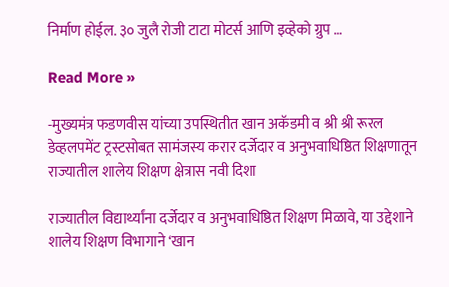निर्माण होईल. ३० जुलै रोजी टाटा मोटर्स आणि इव्हेको ग्रुप …

Read More »

-मुख्यमंत्र फडणवीस यांच्या उपस्थितीत खान अकॅडमी व श्री श्री रूरल डेव्हलपमेंट ट्रस्टसोबत सामंजस्य करार दर्जेदार व अनुभवाधिष्ठित शिक्षणातून राज्यातील शालेय शिक्षण क्षेत्रास नवी दिशा

राज्यातील विद्यार्थ्यांना दर्जेदार व अनुभवाधिष्ठित शिक्षण मिळावे, या उद्देशाने शालेय शिक्षण विभागाने ‘खान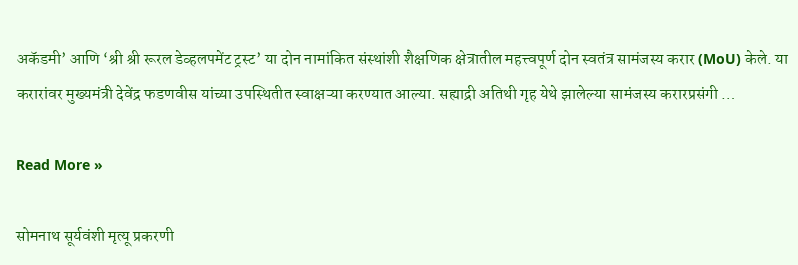अकॅडमी’ आणि ‘श्री श्री रूरल डेव्हलपमेंट ट्रस्ट’ या दोन नामांकित संस्थांशी शैक्षणिक क्षेत्रातील महत्त्वपूर्ण दोन स्वतंत्र सामंजस्य करार (MoU) केले. या करारांवर मुख्यमंत्री देवेंद्र फडणवीस यांच्या उपस्थितीत स्वाक्षऱ्या करण्यात आल्या. सह्याद्री अतिथी गृह येथे झालेल्या सामंजस्य करारप्रसंगी …

Read More »

सोमनाथ सूर्यवंशी मृत्यू प्रकरणी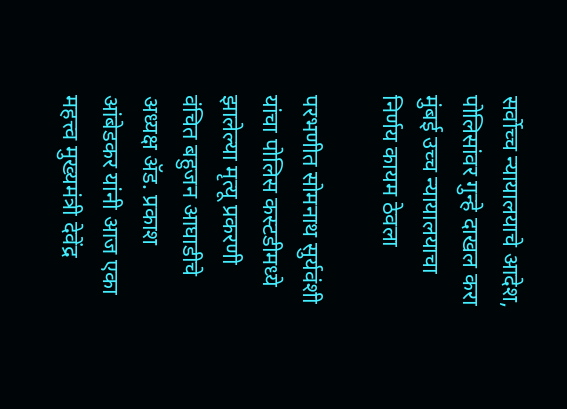सर्वोच्च न्यायालयाचे आदेश, पोलिसांवर गुन्हे दाखल करा मुंबई उच्च न्यायालयाचा निर्णय कायम ठेवला

परभणीत सोमनाथ सुर्यवंशी यांचा पोलिस कस्टडीमध्ये झालेल्या मृत्यू प्रकरणी वंचित बहुजन आघाडीचे अध्यक्ष ॲड. प्रकाश आंबेडकर यांनी आज एका महत्त्व मुख्यमंत्री देवेंद्र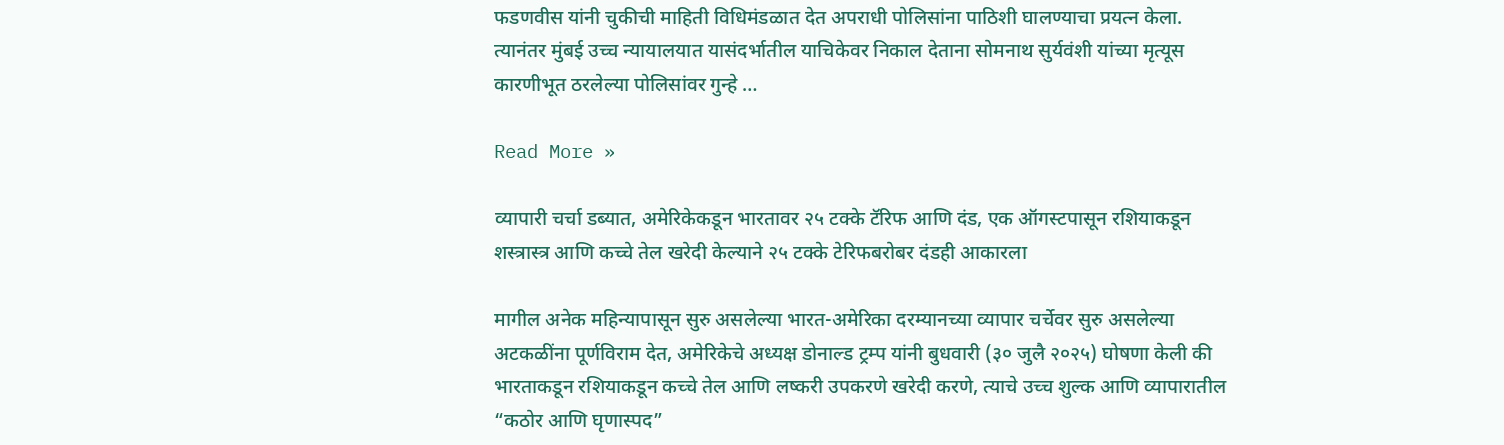फडणवीस यांनी चुकीची माहिती विधिमंडळात देत अपराधी पोलिसांना पाठिशी घालण्याचा प्रयत्न केला. त्यानंतर मुंबई उच्च न्यायालयात यासंदर्भातील याचिकेवर निकाल देताना सोमनाथ सुर्यवंशी यांच्या मृत्यूस कारणीभूत ठरलेल्या पोलिसांवर गुन्हे …

Read More »

व्यापारी चर्चा डब्यात, अमेरिकेकडून भारतावर २५ टक्के टॅरिफ आणि दंड, एक ऑगस्टपासून रशियाकडून शस्त्रास्त्र आणि कच्चे तेल खरेदी केल्याने २५ टक्के टेरिफबरोबर दंडही आकारला

मागील अनेक महिन्यापासून सुरु असलेल्या भारत-अमेरिका दरम्यानच्या व्यापार चर्चेवर सुरु असलेल्या अटकळींना पूर्णविराम देत, अमेरिकेचे अध्यक्ष डोनाल्ड ट्रम्प यांनी बुधवारी (३० जुलै २०२५) घोषणा केली की भारताकडून रशियाकडून कच्चे तेल आणि लष्करी उपकरणे खरेदी करणे, त्याचे उच्च शुल्क आणि व्यापारातील “कठोर आणि घृणास्पद”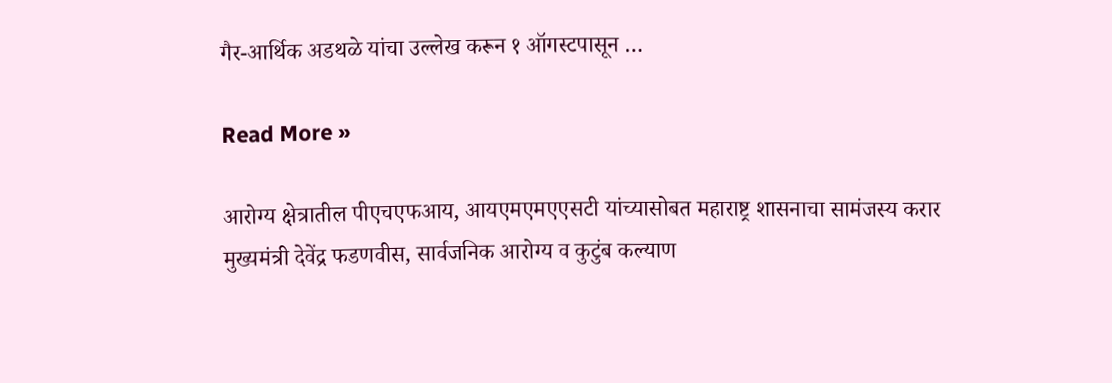गैर-आर्थिक अडथळे यांचा उल्लेख करून १ ऑगस्टपासून …

Read More »

आरोग्य क्षेत्रातील पीएचएफआय, आयएमएमएएसटी यांच्यासोबत महाराष्ट्र शासनाचा सामंजस्य करार मुख्यमंत्री देवेंद्र फडणवीस, सार्वजनिक आरोग्य व कुटुंब कल्याण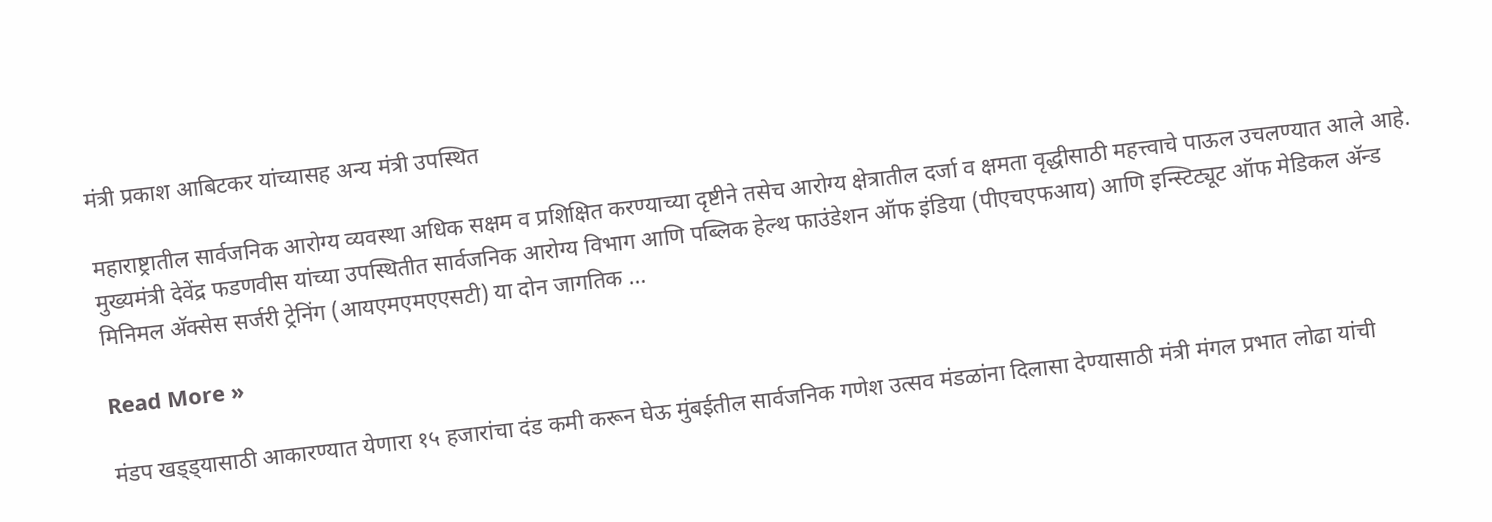मंत्री प्रकाश आबिटकर यांच्यासह अन्य मंत्री उपस्थित

महाराष्ट्रातील सार्वजनिक आरोग्य व्यवस्था अधिक सक्षम व प्रशिक्षित करण्याच्या दृष्टीने तसेच आरोग्य क्षेत्रातील दर्जा व क्षमता वृद्धीसाठी महत्त्वाचे पाऊल उचलण्यात आले आहे. मुख्यमंत्री देवेंद्र फडणवीस यांच्या उपस्थितीत सार्वजनिक आरोग्य विभाग आणि पब्लिक हेल्थ फाउंडेशन ऑफ इंडिया (पीएचएफआय) आणि इन्स्टिट्यूट ऑफ मेडिकल अ‍ॅन्ड मिनिमल अ‍ॅक्सेस सर्जरी ट्रेनिंग (आयएमएमएएसटी) या दोन जागतिक …

Read More »

मंडप खड्ड्यासाठी आकारण्यात येणारा १५ हजारांचा दंड कमी करून घेऊ मुंबईतील सार्वजनिक गणेश उत्सव मंडळांना दिलासा देण्यासाठी मंत्री मंगल प्रभात लोढा यांची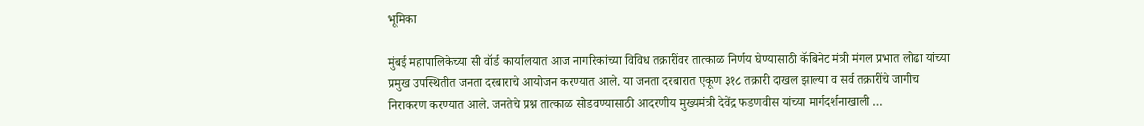भूमिका

मुंबई महापालिकेच्या सी वॉर्ड कार्यालयात आज नागरिकांच्या विविध तक्रारींवर तात्काळ निर्णय घेण्यासाठी कॅबिनेट मंत्री मंगल प्रभात लोढा यांच्या प्रमुख उपस्थितीत जनता दरबाराचे आयोजन करण्यात आले. या जनता दरबारात एकूण ३१८ तक्रारी दाखल झाल्या व सर्व तक्रारींचे जागीच निराकरण करण्यात आले. जनतेचे प्रश्न तात्काळ सोडवण्यासाठी आदरणीय मुख्यमंत्री देवेंद्र फडणवीस यांच्या मार्गदर्शनाखाली …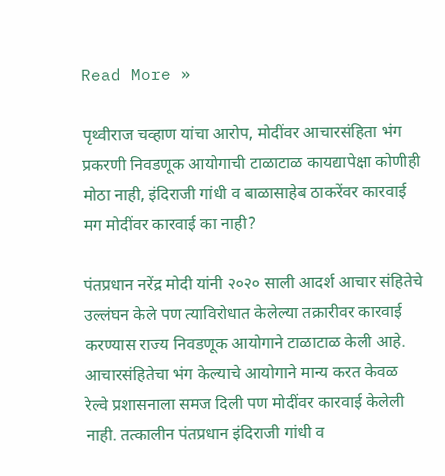Read More »

पृथ्वीराज चव्हाण यांचा आरोप, मोदींवर आचारसंहिता भंग प्रकरणी निवडणूक आयोगाची टाळाटाळ कायद्यापेक्षा कोणीही मोठा नाही, इंदिराजी गांधी व बाळासाहेब ठाकरेंवर कारवाई मग मोदींवर कारवाई का नाही?

पंतप्रधान नरेंद्र मोदी यांनी २०२० साली आदर्श आचार संहितेचे उल्लंघन केले पण त्याविरोधात केलेल्या तक्रारीवर कारवाई करण्यास राज्य निवडणूक आयोगाने टाळाटाळ केली आहे. आचारसंहितेचा भंग केल्याचे आयोगाने मान्य करत केवळ रेल्वे प्रशासनाला समज दिली पण मोदींवर कारवाई केलेली नाही. तत्कालीन पंतप्रधान इंदिराजी गांधी व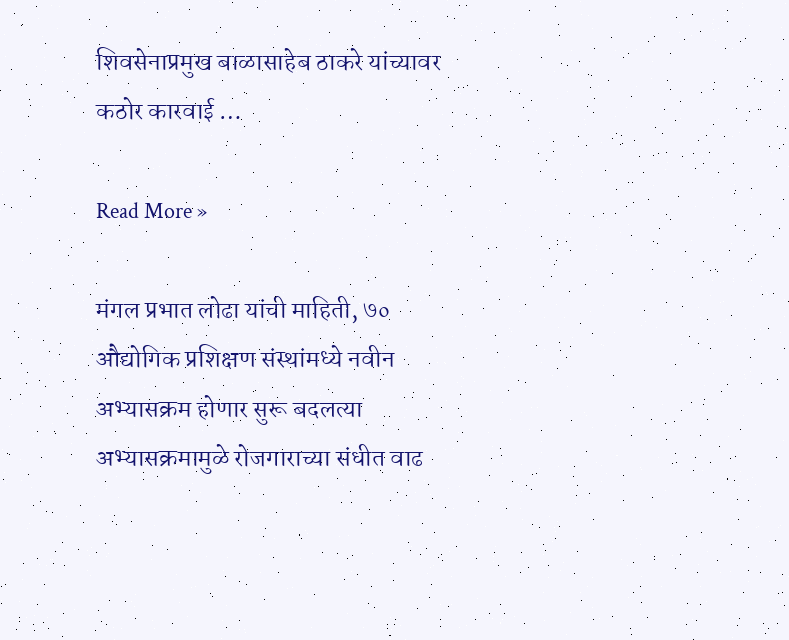शिवसेनाप्रमुख बाळासाहेब ठाकरे यांच्यावर कठोर कारवाई …

Read More »

मंगल प्रभात लोढा यांची माहिती, ७० औद्योगिक प्रशिक्षण संस्थांमध्ये नवीन अभ्यासक्रम होणार सुरू बदलत्या अभ्यासक्रमामुळे रोजगाराच्या संधीत वाढ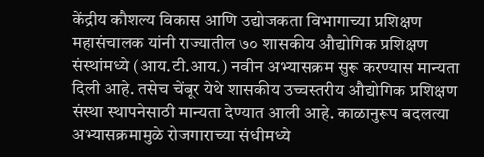केंद्रीय कौशल्य विकास आणि उद्योजकता विभागाच्या प्रशिक्षण महासंचालक यांनी राज्यातील ७० शासकीय औद्योगिक प्रशिक्षण संस्थांमध्ये (आय.टी.आय.) नवीन अभ्यासक्रम सुरू करण्यास मान्यता दिली आहे. तसेच चेंबूर येथे शासकीय उच्चस्तरीय औद्योगिक प्रशिक्षण संस्था स्थापनेसाठी मान्यता देण्यात आली आहे. काळानुरूप बदलत्या अभ्यासक्रमामुळे रोजगाराच्या संधीमध्ये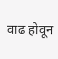वाढ होवून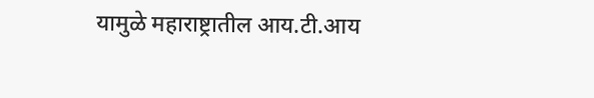यामुळे महाराष्ट्रातील आय.टी.आय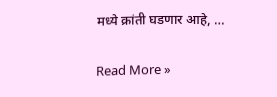मध्ये क्रांती घडणार आहे, …

Read More »